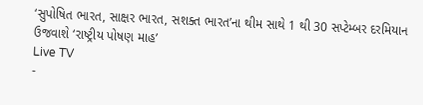‘સુપોષિત ભારત, સાક્ષર ભારત, સશક્ત ભારત’ના થીમ સાથે 1 થી 30 સપ્ટેમ્બર દરમિયાન ઉજવાશે ‘રાષ્ટ્રીય પોષણ માહ’
Live TV
-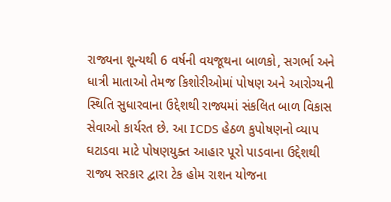રાજ્યના શૂન્યથી 6 વર્ષની વયજૂથના બાળકો, સગર્ભા અને ધાત્રી માતાઓ તેમજ કિશોરીઓમાં પોષણ અને આરોગ્યની સ્થિતિ સુધારવાના ઉદ્દેશથી રાજ્યમાં સંકલિત બાળ વિકાસ સેવાઓ કાર્યરત છે. આ ICDS હેઠળ કુપોષણનો વ્યાપ ઘટાડવા માટે પોષણયુક્ત આહાર પૂરો પાડવાના ઉદ્દેશથી રાજ્ય સરકાર દ્વારા ટેક હોમ રાશન યોજના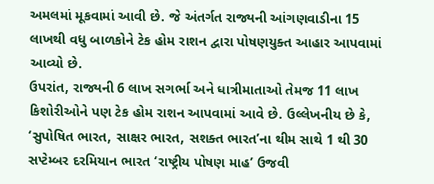અમલમાં મૂકવામાં આવી છે. જે અંતર્ગત રાજ્યની આંગણવાડીના 15 લાખથી વધુ બાળકોને ટેક હોમ રાશન દ્વારા પોષણયુક્ત આહાર આપવામાં આવ્યો છે.
ઉપરાંત, રાજ્યની 6 લાખ સગર્ભા અને ધાત્રીમાતાઓ તેમજ 11 લાખ કિશોરીઓને પણ ટેક હોમ રાશન આપવામાં આવે છે. ઉલ્લેખનીય છે કે, ‘સુપોષિત ભારત, સાક્ષર ભારત, સશક્ત ભારત’ના થીમ સાથે 1 થી 30 સપ્ટેમ્બર દરમિયાન ભારત ‘રાષ્ટ્રીય પોષણ માહ’ ઉજવી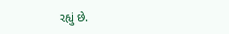રહ્યું છે.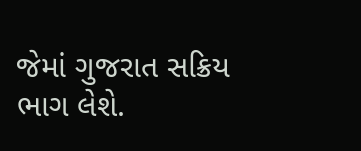જેમાં ગુજરાત સક્રિય ભાગ લેશે.